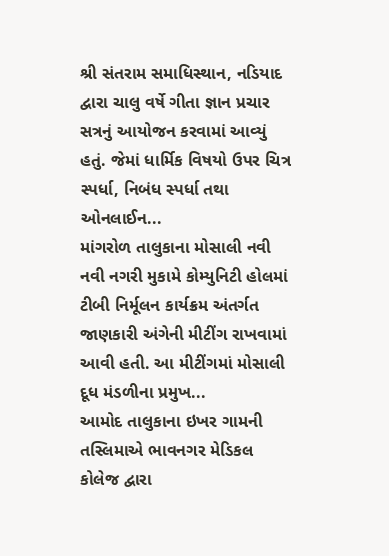શ્રી સંતરામ સમાધિસ્થાન, નડિયાદ દ્વારા ચાલુ વર્ષે ગીતા જ્ઞાન પ્રચાર સત્રનું આયોજન કરવામાં આવ્યું હતું. જેમાં ધાર્મિક વિષયો ઉપર ચિત્ર સ્પર્ધા, નિબંધ સ્પર્ધા તથા ઓનલાઈન...
માંગરોળ તાલુકાના મોસાલી નવી નવી નગરી મુકામે કોમ્યુનિટી હોલમાં ટીબી નિર્મૂલન કાર્યક્રમ અંતર્ગત જાણકારી અંગેની મીટીંગ રાખવામાં આવી હતી. આ મીટીંગમાં મોસાલી દૂધ મંડળીના પ્રમુખ...
આમોદ તાલુકાના ઇખર ગામની તસ્લિમાએ ભાવનગર મેડિકલ કોલેજ દ્વારા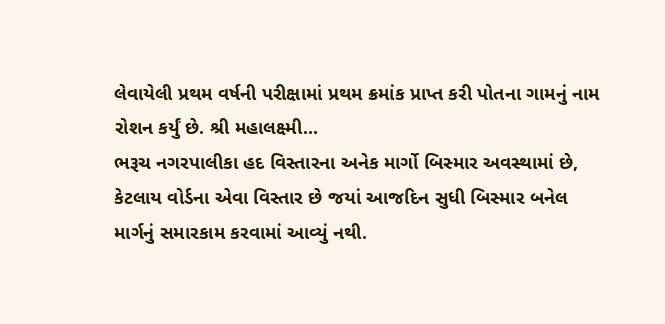લેવાયેલી પ્રથમ વર્ષની પરીક્ષામાં પ્રથમ ક્રમાંક પ્રાપ્ત કરી પોતના ગામનું નામ રોશન કર્યું છે. શ્રી મહાલક્ષ્મી...
ભરૂચ નગરપાલીકા હદ વિસ્તારના અનેક માર્ગો બિસ્માર અવસ્થામાં છે, કેટલાય વોર્ડના એવા વિસ્તાર છે જયાં આજદિન સુધી બિસ્માર બનેલ માર્ગનું સમારકામ કરવામાં આવ્યું નથી.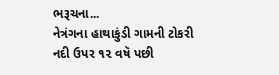ભરૂચના...
નેત્રંગના હાથાકુંડી ગામની ટોકરી નદી ઉપર ૧૨ વષૅ પછી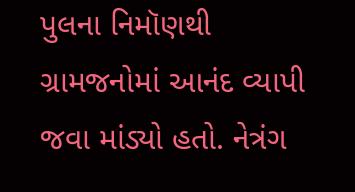પુલના નિમૉણથી ગ્રામજનોમાં આનંદ વ્યાપી જવા માંડ્યો હતો. નેત્રંગ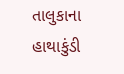તાલુકાના હાથાકુંડી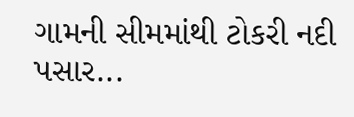ગામની સીમમાંથી ટોકરી નદી પસાર...